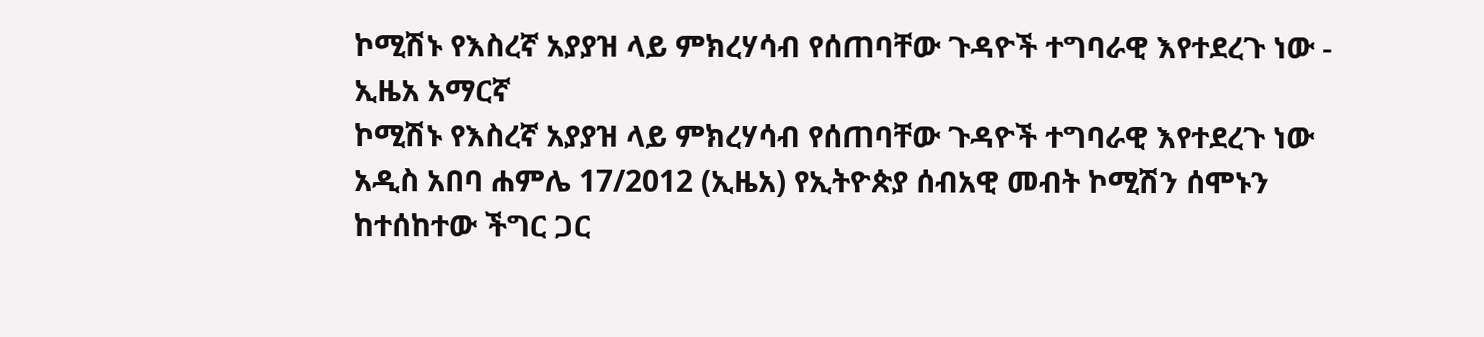ኮሚሽኑ የእስረኛ አያያዝ ላይ ምክረሃሳብ የሰጠባቸው ጉዳዮች ተግባራዊ እየተደረጉ ነው - ኢዜአ አማርኛ
ኮሚሽኑ የእስረኛ አያያዝ ላይ ምክረሃሳብ የሰጠባቸው ጉዳዮች ተግባራዊ እየተደረጉ ነው
አዲስ አበባ ሐምሌ 17/2012 (ኢዜአ) የኢትዮጵያ ሰብአዊ መብት ኮሚሽን ሰሞኑን ከተሰከተው ችግር ጋር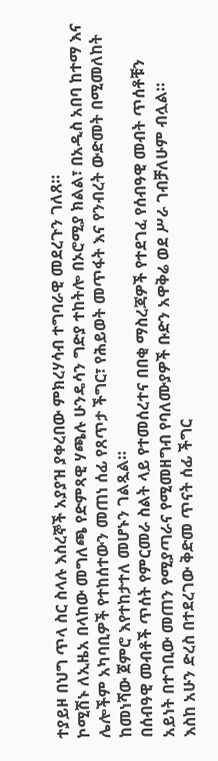ተያይዞ በህግ ጥላ ስር ስላሉ እስረኞች አያያዝ ያቀረበው ምክረሃሳብ ተግባራዊ መደረጉን ገለጸ።
ኮሚሽኑ ለኢዜአ በላከው መግለጫ የድምጻዊ ሃጫሉ ሁንዴሳን ግድያ ተከትሎ በኦሮሚያ ክልል፣ በአዲስ አበባ ከተማ እና ሌሎችም አካባቢዎች የተከሰተውን መጠነ ሰፊ የጸጥታ ችግር፣ የሕይወት መጥፋት እና የንብረት ውድመት በሚመለከት ከመነሻው ጀምሮ እየተከታተለ መሆኑን ገልጿል።
በሰብዓዊ መብቶች ጥሰት የምርመራ ስልት ላይ የተመሰረተና በበቂ ማስረጃዎች የተደገፈ የሰብዓዊ መብት ጥሰቶቹን አይነት በተገቢው መጠን የሚያጣራና የሚመዘግብ የባለሙያዎች ቡድን አዋቅሬ ወደ ሥራ ገብቻለሁም ብሏል።
እስከ አሁን ድረስ በተደረገው ቅድመ ጥናት ሰፊ ችግር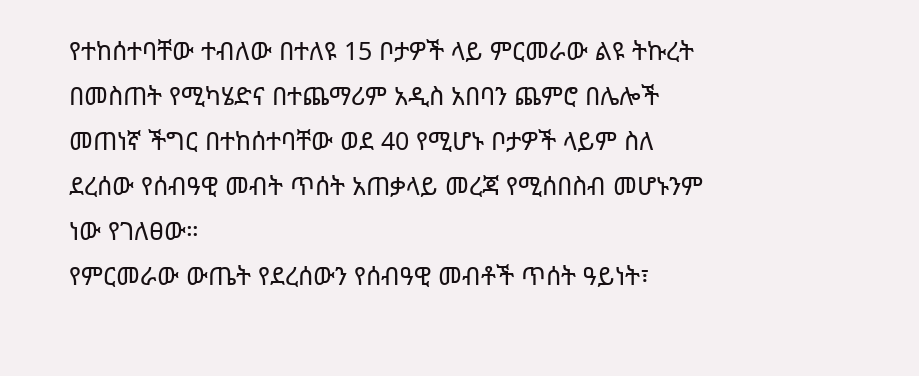የተከሰተባቸው ተብለው በተለዩ 15 ቦታዎች ላይ ምርመራው ልዩ ትኩረት በመስጠት የሚካሄድና በተጨማሪም አዲስ አበባን ጨምሮ በሌሎች መጠነኛ ችግር በተከሰተባቸው ወደ 40 የሚሆኑ ቦታዎች ላይም ስለ ደረሰው የሰብዓዊ መብት ጥሰት አጠቃላይ መረጃ የሚሰበስብ መሆኑንም ነው የገለፀው።
የምርመራው ውጤት የደረሰውን የሰብዓዊ መብቶች ጥሰት ዓይነት፣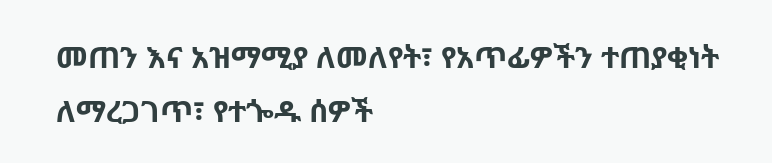መጠን እና አዝማሚያ ለመለየት፣ የአጥፊዎችን ተጠያቂነት ለማረጋገጥ፣ የተጐዱ ሰዎች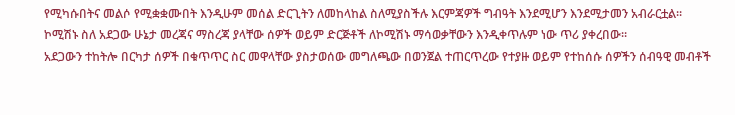የሚካሱበትና መልሶ የሚቋቋሙበት እንዲሁም መሰል ድርጊትን ለመከላከል ስለሚያስችሉ እርምጃዎች ግብዓት እንደሚሆን እንደሚታመን አብራርቷል።
ኮሚሽኑ ስለ አደጋው ሁኔታ መረጃና ማስረጃ ያላቸው ሰዎች ወይም ድርጅቶች ለኮሚሽኑ ማሳወቃቸውን እንዲቀጥሉም ነው ጥሪ ያቀረበው።
አደጋውን ተከትሎ በርካታ ሰዎች በቁጥጥር ስር መዋላቸው ያስታወሰው መግለጫው በወንጀል ተጠርጥረው የተያዙ ወይም የተከሰሱ ሰዎችን ሰብዓዊ መብቶች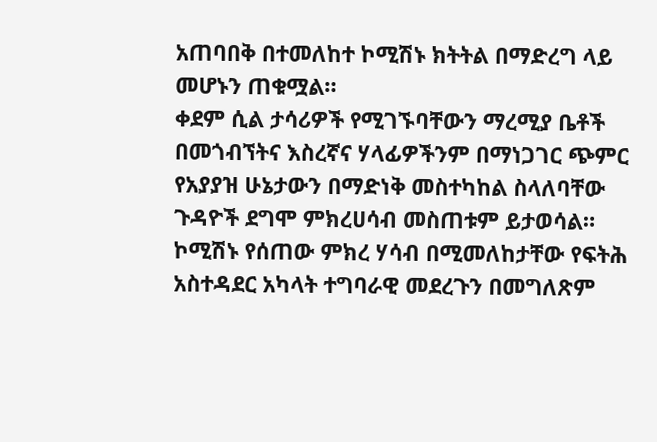አጠባበቅ በተመለከተ ኮሚሽኑ ክትትል በማድረግ ላይ መሆኑን ጠቁሟል።
ቀደም ሲል ታሳሪዎች የሚገኙባቸውን ማረሚያ ቤቶች በመጎብኘትና እስረኛና ሃላፊዎችንም በማነጋገር ጭምር የአያያዝ ሁኔታውን በማድነቅ መስተካከል ስላለባቸው ጉዳዮች ደግሞ ምክረሀሳብ መስጠቱም ይታወሳል።
ኮሚሽኑ የሰጠው ምክረ ሃሳብ በሚመለከታቸው የፍትሕ አስተዳደር አካላት ተግባራዊ መደረጉን በመግለጽም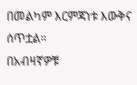በመልካም እርምጃነቱ እውቅና ሰጥቷል።
በአብዛኛዎቹ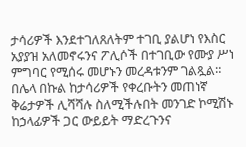ታሳሪዎች እንደተገለጸለትም ተገቢ ያልሆነ የእስር አያያዝ አለመኖሩንና ፖሊሶች በተገቢው የሙያ ሥነ ምግባር የሚሰሩ መሆኑን መረዳቱንም ገልጿል።
በሌላ በኩል ከታሳሪዎች የቀረቡትን መጠነኛ ቅሬታዎች ሊሻሻሉ ስለሚችሉበት መንገድ ኮሚሽኑ ከኃላፊዎች ጋር ውይይት ማድረጉንና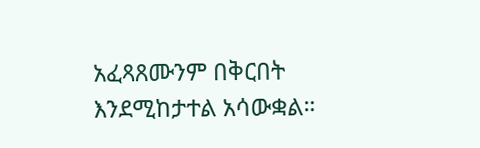አፈጻጸሙንም በቅርበት እንደሚከታተል አሳውቋል።